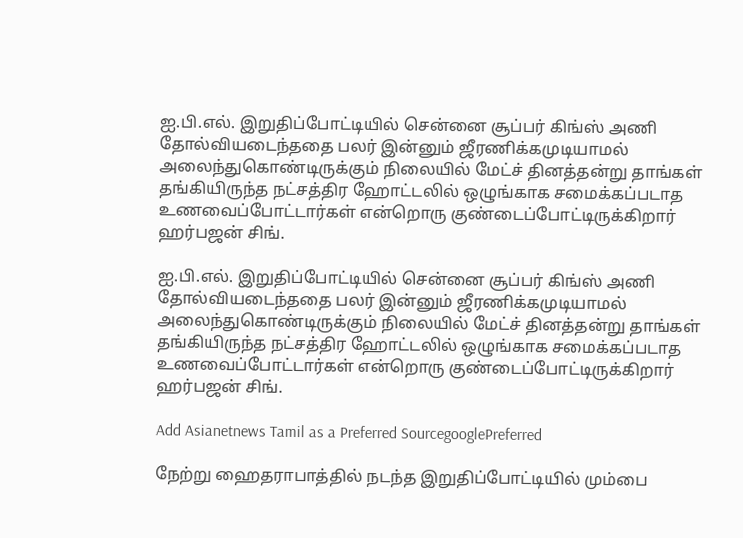ஐ.பி.எல். இறுதிப்போட்டியில் சென்னை சூப்பர் கிங்ஸ் அணி தோல்வியடைந்ததை பலர் இன்னும் ஜீரணிக்கமுடியாமல் அலைந்துகொண்டிருக்கும் நிலையில் மேட்ச் தினத்தன்று தாங்கள் தங்கியிருந்த நட்சத்திர ஹோட்டலில் ஒழுங்காக சமைக்கப்படாத உணவைப்போட்டார்கள் என்றொரு குண்டைப்போட்டிருக்கிறார் ஹர்பஜன் சிங்.

ஐ.பி.எல். இறுதிப்போட்டியில் சென்னை சூப்பர் கிங்ஸ் அணி தோல்வியடைந்ததை பலர் இன்னும் ஜீரணிக்கமுடியாமல் அலைந்துகொண்டிருக்கும் நிலையில் மேட்ச் தினத்தன்று தாங்கள் தங்கியிருந்த நட்சத்திர ஹோட்டலில் ஒழுங்காக சமைக்கப்படாத உணவைப்போட்டார்கள் என்றொரு குண்டைப்போட்டிருக்கிறார் ஹர்பஜன் சிங்.

Add Asianetnews Tamil as a Preferred SourcegooglePreferred

நேற்று ஹைதராபாத்தில் நடந்த இறுதிப்போட்டியில் மும்பை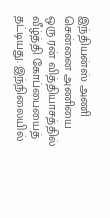இந்தியன்ஸ் அணி சென்னை அணியை ஒரு ரன் வித்தியாசத்தில் வீழ்த்தி கோப்பையைத் தட்டியது. இந்நிலையில்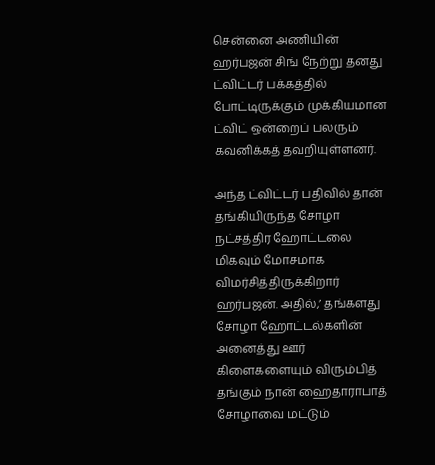சென்னை அணியின் ஹர்பஜன் சிங் நேற்று தனது ட்விட்டர் பக்கத்தில் போட்டிருக்கும் முக்கியமான ட்விட் ஒன்றைப் பலரும் கவனிக்கத் தவறியுள்ளனர்.

அந்த ட்விட்டர் பதிவில் தான் தங்கியிருந்த சோழா நட்சத்திர ஹோட்டலை மிகவும் மோசமாக விமர்சித்திருக்கிறார் ஹர்பஜன். அதில்,’ தங்களது சோழா ஹோட்டல்களின் அனைத்து ஊர் கிளைகளையும் விரும்பித் தங்கும் நான் ஹைதாராபாத் சோழாவை மட்டும்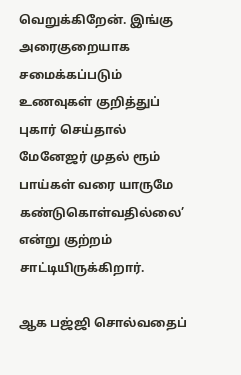வெறுக்கிறேன். இங்கு அரைகுறையாக சமைக்கப்படும் உணவுகள் குறித்துப் புகார் செய்தால் மேனேஜர் முதல் ரூம் பாய்கள் வரை யாருமே கண்டுகொள்வதில்லை’ என்று குற்றம் சாட்டியிருக்கிறார்.

ஆக பஜ்ஜி சொல்வதைப்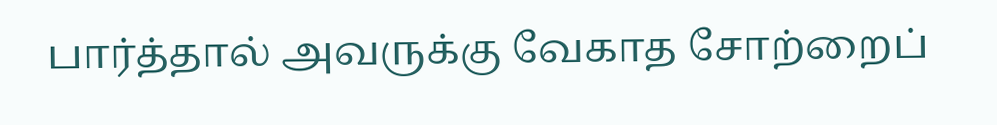பார்த்தால் அவருக்கு வேகாத சோற்றைப்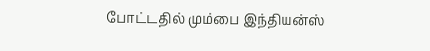போட்டதில் மும்பை இந்தியன்ஸ்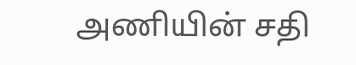அணியின் சதி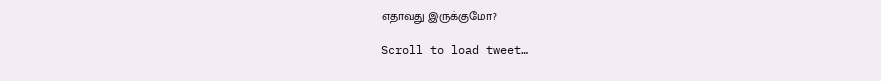எதாவது இருக்குமோ?

Scroll to load tweet…